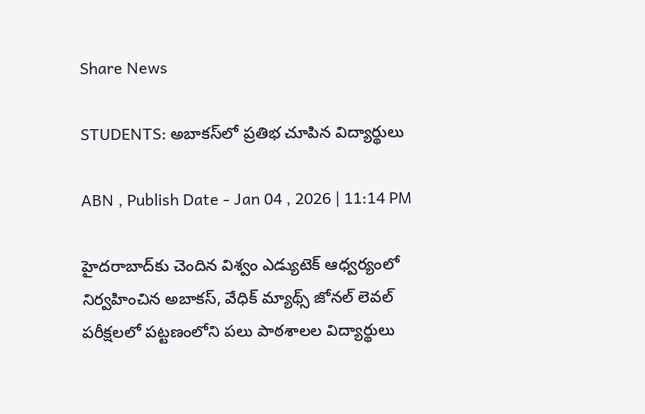Share News

STUDENTS: అబాకస్‌లో ప్రతిభ చూపిన విద్యార్థులు

ABN , Publish Date - Jan 04 , 2026 | 11:14 PM

హైదరాబాద్‌కు చెందిన విశ్వం ఎడ్యుటెక్‌ ఆధ్వర్యంలో నిర్వహించిన అబాకస్‌, వేధిక్‌ మ్యాథ్స్‌ జోనల్‌ లెవల్‌ పరీక్షలలో పట్టణంలోని పలు పాఠశాలల విద్యార్థులు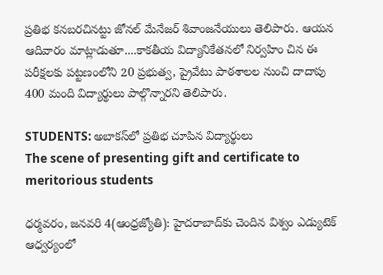ప్రతిభ కనబరచినట్టు జోనల్‌ మేనేజర్‌ శివాంజనేయులు తెలిపారు. ఆయన ఆదివారం మాట్లాడుతూ....కాకతీయ విద్యానికేతనలో నిర్వహిం చిన ఈ పరీక్షలకు పట్టణంలోని 20 ప్రభుత్వ, ప్రైవేటు పాఠశాలల నుంచి దాదాపు 400 మంది విద్యార్థులు పాల్గొన్నారని తెలిపారు.

STUDENTS: అబాకస్‌లో ప్రతిభ చూపిన విద్యార్థులు
The scene of presenting gift and certificate to meritorious students

ధర్మవరం, జనవరి 4(ఆంధ్రజ్యోతి): హైదరాబాద్‌కు చెందిన విశ్వం ఎడ్యుటెక్‌ ఆధ్వర్యంలో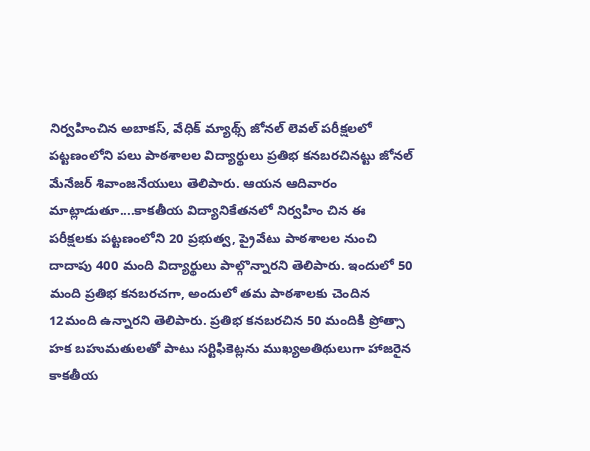నిర్వహించిన అబాకస్‌, వేధిక్‌ మ్యాథ్స్‌ జోనల్‌ లెవల్‌ పరీక్షలలో పట్టణంలోని పలు పాఠశాలల విద్యార్థులు ప్రతిభ కనబరచినట్టు జోనల్‌ మేనేజర్‌ శివాంజనేయులు తెలిపారు. ఆయన ఆదివారం మాట్లాడుతూ....కాకతీయ విద్యానికేతనలో నిర్వహిం చిన ఈ పరీక్షలకు పట్టణంలోని 20 ప్రభుత్వ, ప్రైవేటు పాఠశాలల నుంచి దాదాపు 400 మంది విద్యార్థులు పాల్గొన్నారని తెలిపారు. ఇందులో 50 మంది ప్రతిభ కనబరచగా, అందులో తమ పాఠశాలకు చెందిన 12మంది ఉన్నారని తెలిపారు. ప్రతిభ కనబరచిన 50 మందికి ప్రోత్సా హక బహుమతులతో పాటు సర్టిఫికెట్లను ముఖ్యఅతిథులుగా హాజరైన కాకతీయ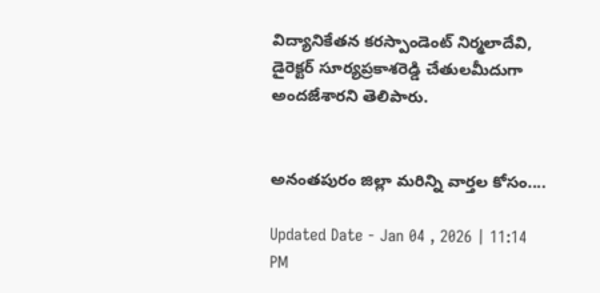విద్యానికేతన కరస్పాండెంట్‌ నిర్మలాదేవి, డైరెక్టర్‌ సూర్యప్రకాశరెడ్డి చేతులమీదుగా అందజేశారని తెలిపారు.


అనంతపురం జిల్లా మరిన్ని వార్తల కోసం....

Updated Date - Jan 04 , 2026 | 11:14 PM